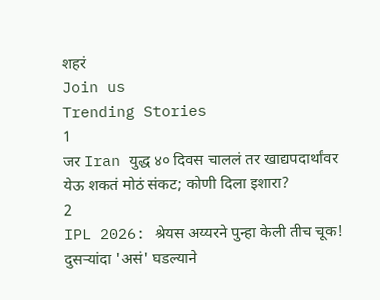शहरं
Join us
Trending Stories
1
जर Iran युद्ध ४० दिवस चाललं तर खाद्यपदार्थांवर येऊ शकतं मोठं संकट; कोणी दिला इशारा?
2
IPL 2026: श्रेयस अय्यरने पुन्हा केली तीच चूक! दुसऱ्यांदा 'असं' घडल्याने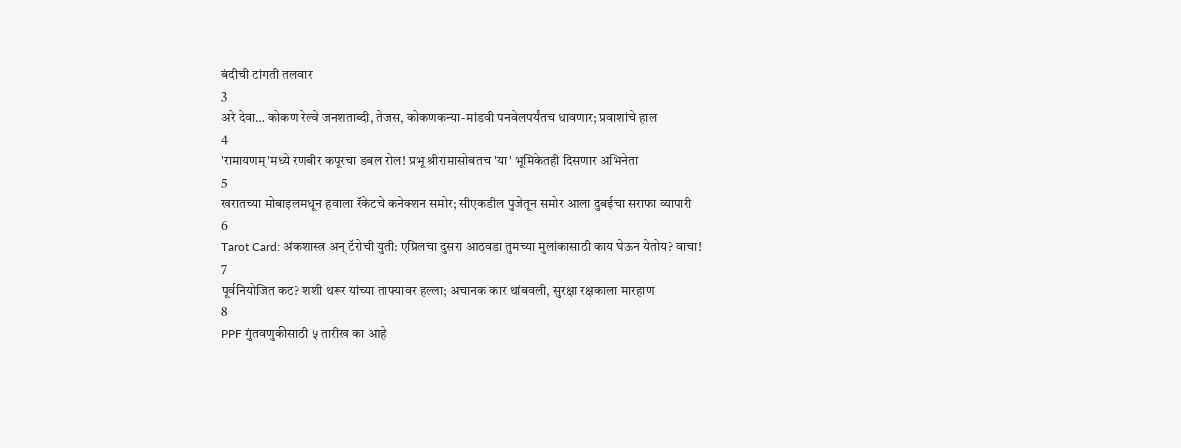बंदीची टांगती तलवार
3
अरे देवा… कोकण रेल्वे जनशताब्दी, तेजस, कोकणकन्या-मांडवी पनवेलपर्यंतच धावणार; प्रवाशांचे हाल
4
'रामायणम्'मध्ये रणबीर कपूरचा डबल रोल! प्रभू श्रीरामासोबतच 'या' भूमिकेतही दिसणार अभिनेता
5
खरातच्या मोबाइलमधून हवाला रॅकेटचे कनेक्शन समोर; सीएकडील पुजेतून समोर आला दुबईचा सराफा व्यापारी
6
Tarot Card: अंकशास्त्र अन् टॅरोची युती: एप्रिलचा दुसरा आठवडा तुमच्या मुलांकासाठी काय घेऊन येतोय? वाचा!
7
पूर्वनियोजित कट? शशी थरूर यांच्या ताफ्यावर हल्ला; अचानक कार थांबवली, सुरक्षा रक्षकाला मारहाण
8
PPF गुंतवणुकीसाठी ५ तारीख का आहे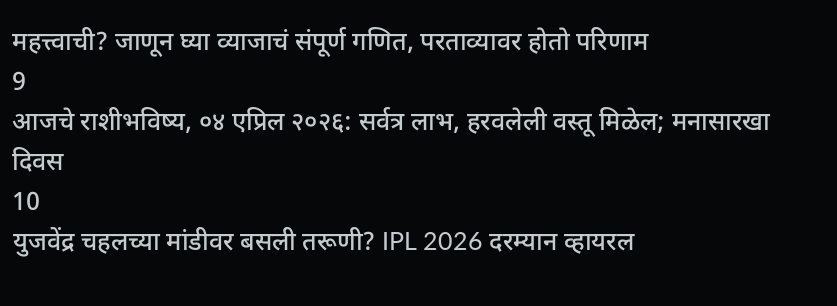महत्त्वाची? जाणून घ्या व्याजाचं संपूर्ण गणित, परताव्यावर होतो परिणाम
9
आजचे राशीभविष्य, ०४ एप्रिल २०२६: सर्वत्र लाभ, हरवलेली वस्तू मिळेल; मनासारखा दिवस
10
युजवेंद्र चहलच्या मांडीवर बसली तरूणी? IPL 2026 दरम्यान व्हायरल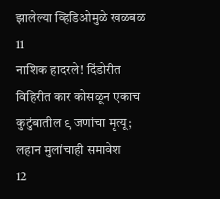झालेल्या व्हिडिओमुळे खळबळ
11
नाशिक हादरले! दिंडोरीत विहिरीत कार कोसळून एकाच कुटुंबातील ९ जणांचा मृत्यू; लहान मुलांचाही समावेश
12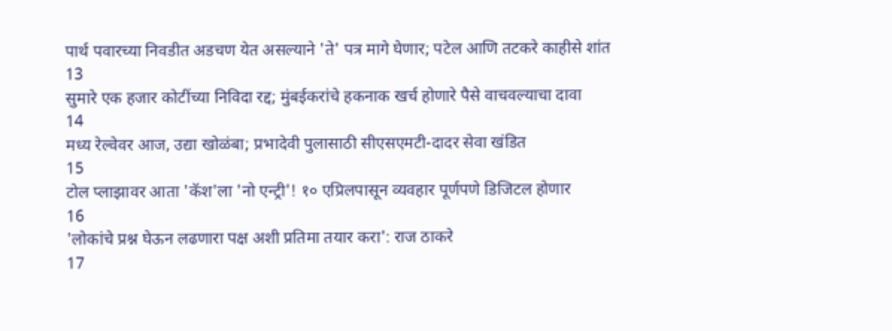पार्थ पवारच्या निवडीत अडचण येत असल्याने 'ते' पत्र मागे घेणार; पटेल आणि तटकरे काहीसे शांत
13
सुमारे एक हजार कोटींच्या निविदा रद्द; मुंबईकरांचे हकनाक खर्च होणारे पैसे वाचवल्याचा दावा
14
मध्य रेल्वेवर आज, उद्या खोळंबा; प्रभादेवी पुलासाठी सीएसएमटी-दादर सेवा खंडित
15
टोल प्लाझावर आता 'कॅश'ला 'नो एन्ट्री'! १० एप्रिलपासून व्यवहार पूर्णपणे डिजिटल होणार
16
'लोकांचे प्रश्न घेऊन लढणारा पक्ष अशी प्रतिमा तयार करा': राज ठाकरे
17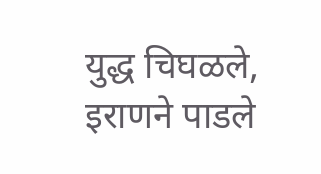युद्ध चिघळले, इराणने पाडले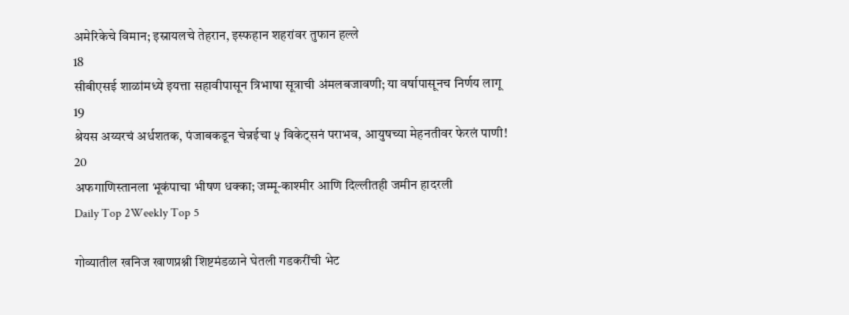अमेरिकेचे विमान; इस्रायलचे तेहरान, इस्फहान शहरांवर तुफान हल्ले
18
सीबीएसई शाळांमध्ये इयत्ता सहावीपासून त्रिभाषा सूत्राची अंमलबजावणी; या वर्षापासूनच निर्णय लागू
19
श्रेयस अय्यरचं अर्धशतक, पंजाबकडून चेन्नईचा ५ विकेट्सनं पराभव, आयुषच्या मेहनतीवर फेरलं पाणी!
20
अफगाणिस्तानला भूकंपाचा भीषण धक्का; जम्मू-काश्मीर आणि दिल्लीतही जमीन हादरली
Daily Top 2Weekly Top 5

गोव्यातील खनिज खाणप्रश्नी शिष्टमंडळाने घेतली गडकरींची भेट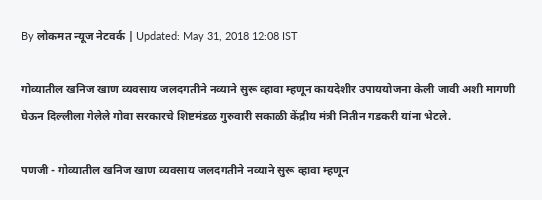By लोकमत न्यूज नेटवर्क | Updated: May 31, 2018 12:08 IST

गोव्यातील खनिज खाण व्यवसाय जलदगतीने नव्याने सुरू व्हावा म्हणून कायदेशीर उपाययोजना केली जावी अशी मागणी घेऊन दिल्लीला गेलेले गोवा सरकारचे शिष्टमंडळ गुरुवारी सकाळी केंद्रीय मंत्री नितीन गडकरी यांना भेटले.

पणजी - गोव्यातील खनिज खाण व्यवसाय जलदगतीने नव्याने सुरू व्हावा म्हणून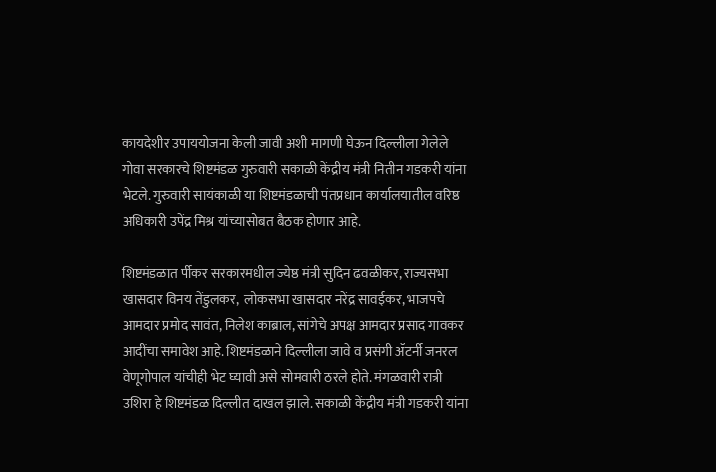कायदेशीर उपाययोजना केली जावी अशी मागणी घेऊन दिल्लीला गेलेले गोवा सरकारचे शिष्टमंडळ गुरुवारी सकाळी केंद्रीय मंत्री नितीन गडकरी यांना भेटले. गुरुवारी सायंकाळी या शिष्टमंडळाची पंतप्रधान कार्यालयातील वरिष्ठ अधिकारी उपेंद्र मिश्र यांच्यासोबत बैठक होणार आहे.

शिष्टमंडळात र्पीकर सरकारमधील ज्येष्ठ मंत्री सुदिन ढवळीकर, राज्यसभा खासदार विनय तेंडुलकर,  लोकसभा खासदार नरेंद्र सावईकर, भाजपचे आमदार प्रमोद सावंत, निलेश काब्राल, सांगेचे अपक्ष आमदार प्रसाद गावकर आदींचा समावेश आहे. शिष्टमंडळाने दिल्लीला जावे व प्रसंगी ॲटर्नी जनरल वेणूगोपाल यांचीही भेट घ्यावी असे सोमवारी ठरले होते. मंगळवारी रात्री उशिरा हे शिष्टमंडळ दिल्लीत दाखल झाले. सकाळी केंद्रीय मंत्री गडकरी यांना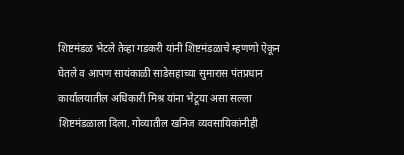शिष्टमंडळ भेटले तेव्हा गडकरी यांनी शिष्टमंडळाचे म्हणणो ऐकून घेतले व आपण सायंकाळी साडेसहाच्या सुमारास पंतप्रधान कार्यालयातील अधिकारी मिश्र यांना भेटूया असा सल्ला शिष्टमंडळाला दिला. गोव्यातील खनिज व्यवसायिकांनीही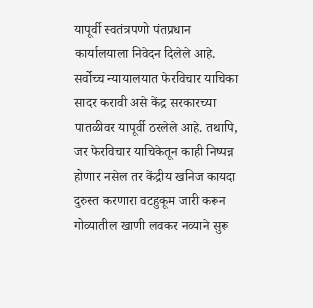यापूर्वी स्वतंत्रपणो पंतप्रधान कार्यालयाला निवेदन दिलेले आहे. सर्वोच्च न्यायालयात फेरविचार याचिका सादर करावी असे केंद्र सरकारच्या पातळीवर यापूर्वी ठरलेले आहे. तथापि, जर फेरविचार याचिकेतून काही निष्पन्न होणार नसेल तर केंद्रीय खनिज कायदा दुरुस्त करणारा वटहुकूम जारी करून गोव्यातील खाणी लवकर नव्याने सुरू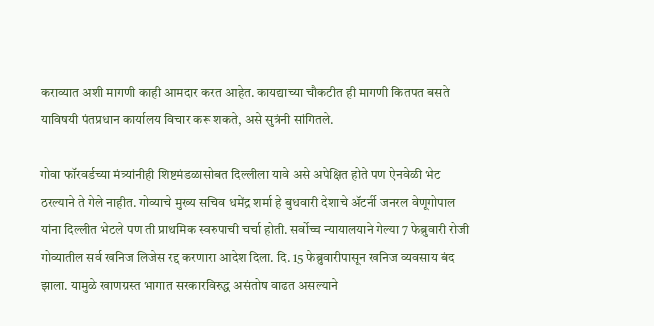कराव्यात अशी मागणी काही आमदार करत आहेत. कायद्याच्या चौकटीत ही मागणी कितपत बसते याविषयी पंतप्रधान कार्यालय विचार करू शकते, असे सुत्रंनी सांगितले.

गोवा फॉरवर्डच्या मंत्र्यांनीही शिष्टमंडळासोबत दिल्लीला यावे असे अपेक्षित होते पण ऐनवेळी भेट ठरल्याने ते गेले नाहीत. गोव्याचे मुख्य सचिव धमेंद्र शर्मा हे बुधवारी देशाचे ॲटर्नी जनरल वेणूगोपाल यांना दिल्लीत भेटले पण ती प्राथमिक स्वरुपाची चर्चा होती. सर्वोच्च न्यायालयाने गेल्या 7 फेब्रुवारी रोजी गोव्यातील सर्व खनिज लिजेस रद्द करणारा आदेश दिला. दि. 15 फेब्रुवारीपासून खनिज व्यवसाय बंद झाला. यामुळे खाणग्रस्त भागात सरकारविरुद्ध असंतोष वाढत असल्याने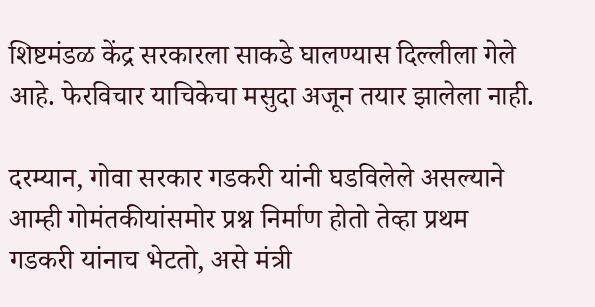शिष्टमंडळ केंद्र सरकारला साकडे घालण्यास दिल्लीला गेले आहे. फेरविचार याचिकेचा मसुदा अजून तयार झालेला नाही.

दरम्यान, गोवा सरकार गडकरी यांनी घडविलेले असल्याने आम्ही गोमंतकीयांसमोर प्रश्न निर्माण होतो तेव्हा प्रथम गडकरी यांनाच भेटतो, असे मंत्री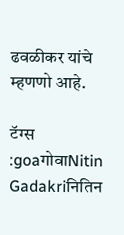ढवळीकर यांचे म्हणणो आहे.

टॅग्स :goaगोवाNitin Gadakriनितिन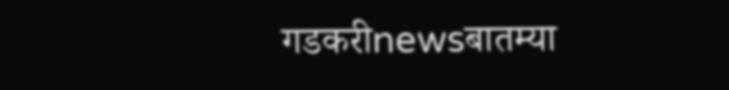गडकरीnewsबातम्या